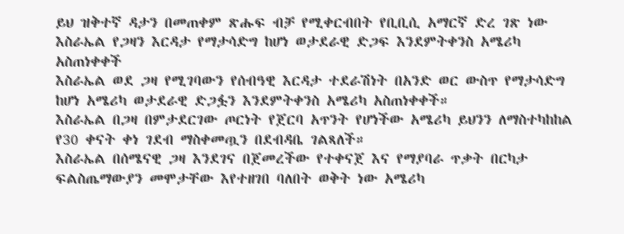ይህ ዝቅተኛ ዳታን በመጠቀም ጽሑፍ ብቻ የሚቀርብበት የቢቢሲ አማርኛ ድረ ገጽ ነው
እስራኤል የጋዛን እርዳታ የማታሳድግ ከሆነ ወታደራዊ ድጋፍ እንደምትቀንስ አሜሪካ አስጠነቀቀች
እስራኤል ወደ ጋዛ የሚገባውን የሰብዓዊ እርዳታ ተደራሽነት በአንድ ወር ውስጥ የማታሳድግ ከሆነ አሜሪካ ወታደራዊ ድጋፏን እንደምትቀንስ አሜሪካ አስጠነቀቀች።
እስራኤል በጋዛ በምታደርገው ጦርነት የጀርባ አጥንት የሆነችው አሜሪካ ይህንን ለማስተካከከል የ30 ቀናት ቀነ ገደብ ማስቀመጧን በደብዳቤ ገልጻለች።
እስራኤል በሰሜናዊ ጋዛ እንደገና በጀመረችው የተቀናጀ እና የማያባራ ጥቃት በርካታ ፍልስጤማውያን መሞታቸው እየተዘገበ ባለበት ወቅት ነው አሜሪካ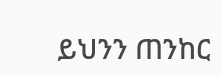ይህንን ጠንከር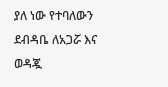ያለ ነው የተባለውን ደብዳቤ ለአጋሯ እና ወዳጇ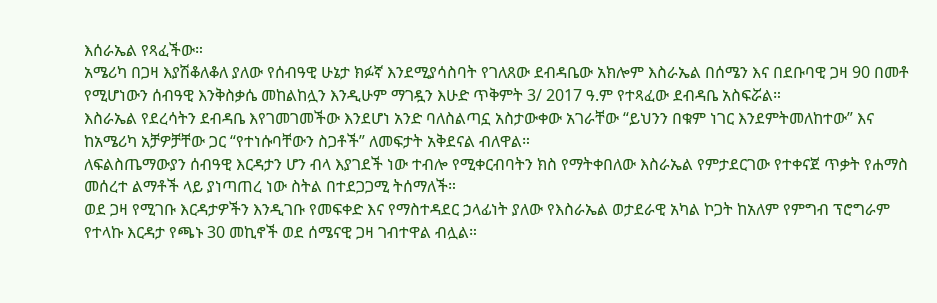እሰራኤል የጻፈችው።
አሜሪካ በጋዛ እያሽቆለቆለ ያለው የሰብዓዊ ሁኔታ ክፉኛ እንደሚያሳስባት የገለጸው ደብዳቤው አክሎም እስራኤል በሰሜን እና በደቡባዊ ጋዛ 90 በመቶ የሚሆነውን ሰብዓዊ እንቅስቃሴ መከልከሏን እንዲሁም ማገዷን እሁድ ጥቅምት 3/ 2017 ዓ.ም የተጻፈው ደብዳቤ አስፍሯል።
እስራኤል የደረሳትን ደብዳቤ እየገመገመችው እንደሆነ አንድ ባለስልጣኗ አስታውቀው አገራቸው “ይህንን በቁም ነገር እንደምትመለከተው” እና ከአሜሪካ አቻዎቻቸው ጋር “የተነሱባቸውን ስጋቶች” ለመፍታት አቅደናል ብለዋል።
ለፍልስጤማውያን ሰብዓዊ እርዳታን ሆን ብላ እያገደች ነው ተብሎ የሚቀርብባትን ክስ የማትቀበለው እስራኤል የምታደርገው የተቀናጀ ጥቃት የሐማስ መሰረተ ልማቶች ላይ ያነጣጠረ ነው ስትል በተደጋጋሚ ትሰማለች።
ወደ ጋዛ የሚገቡ እርዳታዎችን እንዲገቡ የመፍቀድ እና የማስተዳደር ኃላፊነት ያለው የእስራኤል ወታደራዊ አካል ኮጋት ከአለም የምግብ ፕሮግራም የተላኩ እርዳታ የጫኑ 30 መኪኖች ወደ ሰሜናዊ ጋዛ ገብተዋል ብሏል።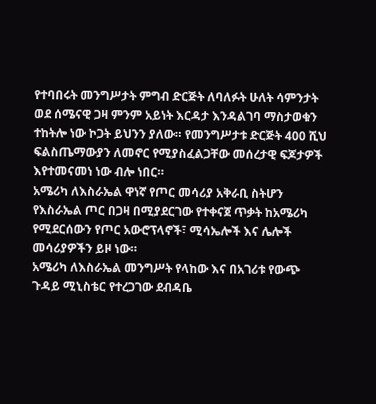የተባበሩት መንግሥታት ምግብ ድርጅት ለባለፉት ሁለት ሳምንታት ወደ ሰሜናዊ ጋዛ ምንም አይነት እርዳታ እንዳልገባ ማስታወቁን ተከትሎ ነው ኮጋት ይህንን ያለው። የመንግሥታቱ ድርጅት 400 ሺህ ፍልስጤማውያን ለመኖር የሚያስፈልጋቸው መሰረታዊ ፍጆታዎች እየተመናመነ ነው ብሎ ነበር።
አሜሪካ ለእስራኤል ዋነኛ የጦር መሳሪያ አቅራቢ ስትሆን የእስራኤል ጦር በጋዛ በሚያደርገው የተቀናጀ ጥቃት ከአሜሪካ የሚደርሰውን የጦር አውሮፕላኖች፣ ሚሳኤሎች እና ሌሎች መሳሪያዎችን ይዞ ነው።
አሜሪካ ለእስራኤል መንግሥት የላከው እና በአገሪቱ የውጭ ጉዳይ ሚኒስቴር የተረጋገው ደብዳቤ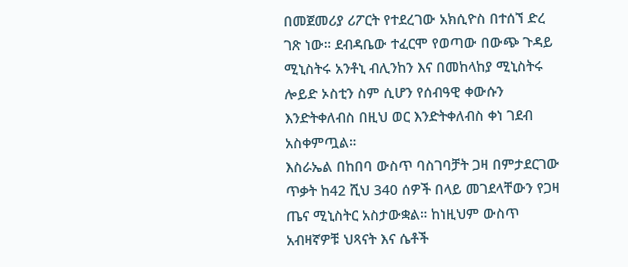በመጀመሪያ ሪፖርት የተደረገው አክሲዮስ በተሰኘ ድረ ገጽ ነው። ደብዳቤው ተፈርሞ የወጣው በውጭ ጉዳይ ሚኒስትሩ አንቶኒ ብሊንከን እና በመከላከያ ሚኒስትሩ ሎይድ ኦስቲን ስም ሲሆን የሰብዓዊ ቀውሱን እንድትቀለብስ በዚህ ወር እንድትቀለብስ ቀነ ገደብ አስቀምጧል።
እስራኤል በከበባ ውስጥ ባስገባቻት ጋዛ በምታደርገው ጥቃት ከ42 ሺህ 340 ሰዎች በላይ መገደላቸውን የጋዛ ጤና ሚኒስትር አስታውቋል። ከነዚህም ውስጥ አብዛኛዎቹ ህጻናት እና ሴቶች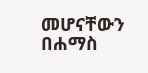መሆናቸውን በሐማስ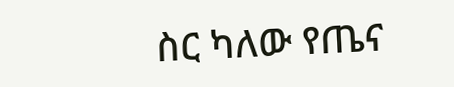ስር ካለው የጤና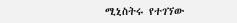ሚኒስትሩ የተገኘው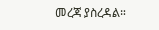መረጃ ያስረዳል።